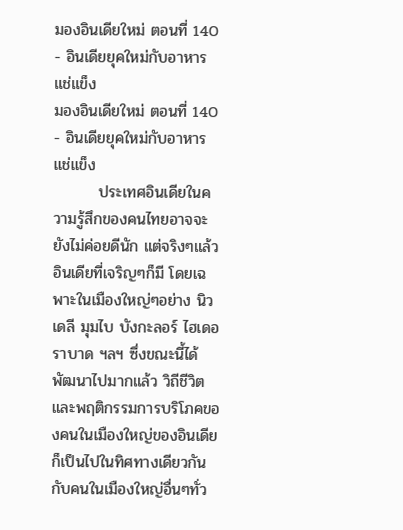มองอินเดียใหม่ ตอนที่ 140 - อินเดียยุคใหม่กับอาหารแช่แข็ง
มองอินเดียใหม่ ตอนที่ 140 - อินเดียยุคใหม่กับอาหารแช่แข็ง
        ประเทศอินเดียในความรู้สึกของคนไทยอาจจะยังไม่ค่อยดีนัก แต่จริงๆแล้วอินเดียที่เจริญๆก็มี โดยเฉพาะในเมืองใหญ่ๆอย่าง นิวเดลี มุมไบ บังกะลอร์ ไฮเดอราบาด ฯลฯ ซึ่งขณะนี้ได้พัฒนาไปมากแล้ว วิถีชีวิตและพฤติกรรมการบริโภคของคนในเมืองใหญ่ของอินเดีย ก็เป็นไปในทิศทางเดียวกันกับคนในเมืองใหญ่อื่นๆทั่ว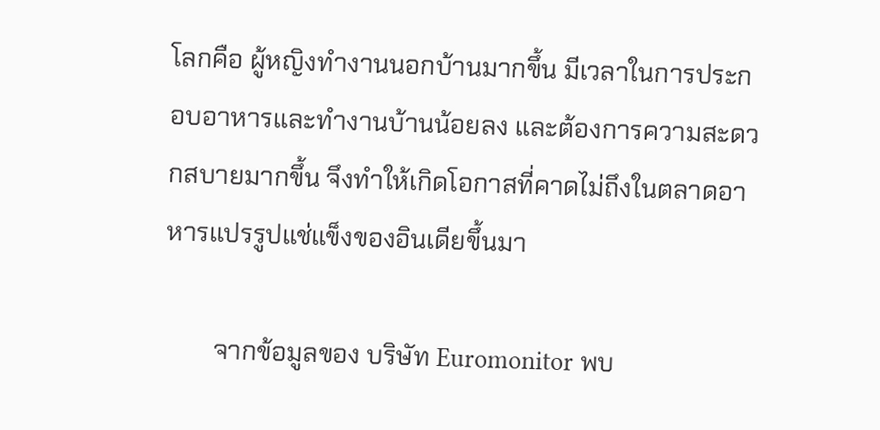โลกคือ ผู้หญิงทำงานนอกบ้านมากขึ้น มีเวลาในการประกอบอาหารและทำงานบ้านน้อยลง และต้องการความสะดวกสบายมากขึ้น จึงทำให้เกิดโอกาสที่คาดไม่ถึงในตลาดอาหารแปรรูปแช่แข็งของอินเดียขึ้นมา

        จากข้อมูลของ บริษัท Euromonitor พบ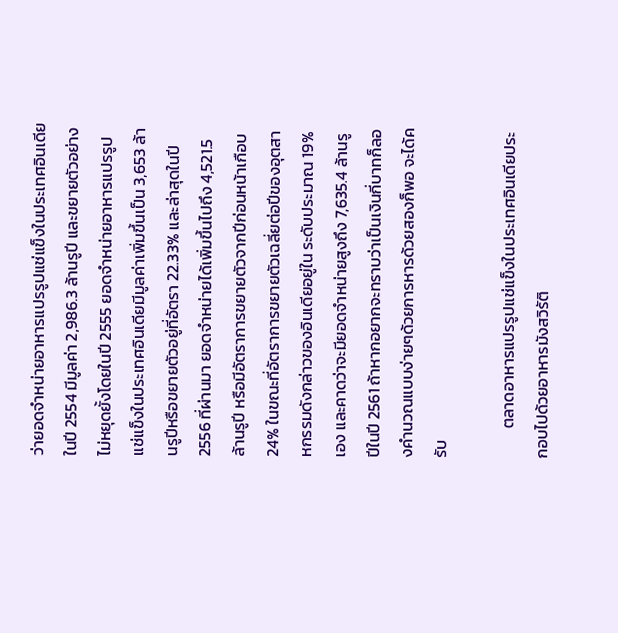ว่ายอดจำหน่ายอาหารแปรรูปแช่แข็งในประเทศอินเดียในปี 2554 มีมูลค่า 2,986.3 ล้านรูปี และขยายตัวอย่างไม่หยุดยั้งโดยในปี 2555 ยอดจำหน่ายอาหารแปรรูปแช่แข็งในประเทศอินเดียมีมูลค่าเพิ่มขึ้นเป็น 3,653 ล้านรูปีหรือขยายตัวอยู่ที่อัตรา 22.33% และล่าสุดในปี 2556 ที่ผ่านมา ยอดจำหน่ายได้เพิ่มขึ้นไปถึง 4,521.5 ล้านรูปี หรือมีอัตราการขยายตัวจากปีก่อนหน้าเกือบ 24% ในขณะที่อัตราการขยายตัวเฉลี่ยต่อปีของอุตสาหกรรมดังกล่าวของอินเดียอยู่ใน ระดับประมาณ 19% เอง และคาดว่าจะมียอดจำหน่ายสูงถึง 7,635.4 ล้านรูปีในปี 2561 ถ้าหากอยากจะทราบว่าเป็นเงินกี่บาทก็ลองคำนวณแบบง่ายๆด้วยการหารด้วยสองก็พอ จะได้ครับ

        ตลาดอาหารแปรรูปแช่แข็งในประเทศอินเดียประกอบไปด้วยอาหารมังสวิรัติ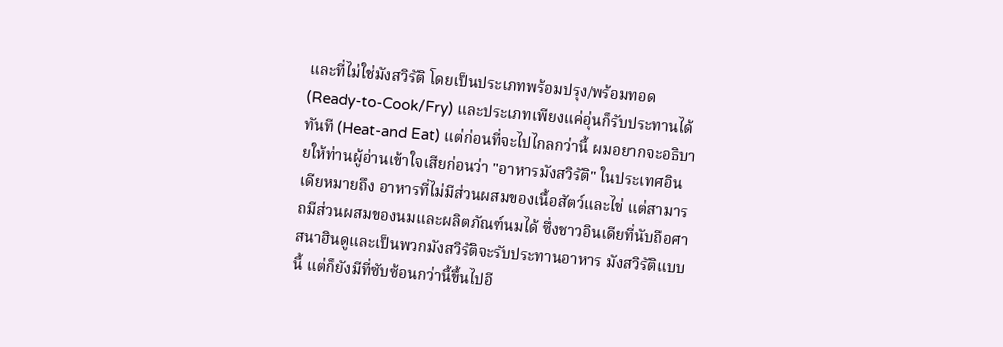และที่ไม่ใช่มังสวิรัติ โดยเป็นประเภทพร้อมปรุง/พร้อมทอด (Ready-to-Cook/Fry) และประเภทเพียงแค่อุ่นก็รับประทานได้ทันที (Heat-and Eat) แต่ก่อนที่จะไปไกลกว่านี้ ผมอยากจะอธิบายให้ท่านผู้อ่านเข้าใจเสียก่อนว่า "อาหารมังสวิรัติ" ในประเทศอินเดียหมายถึง อาหารที่ไม่มีส่วนผสมของเนื้อสัตว์และไข่ แต่สามารถมีส่วนผสมของนมและผลิตภัณฑ์นมได้ ซึ่งชาวอินเดียที่นับถือศาสนาฮินดูและเป็นพวกมังสวิรัติจะรับประทานอาหาร มังสวิรัติแบบนี้ แต่ก็ยังมีที่ซับซ้อนกว่านี้ขึ้นไปอี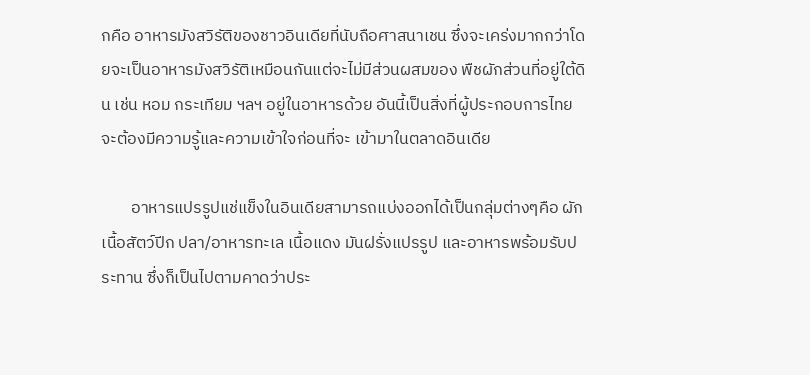กคือ อาหารมังสวิรัติของชาวอินเดียที่นับถือศาสนาเชน ซึ่งจะเคร่งมากกว่าโดยจะเป็นอาหารมังสวิรัติเหมือนกันแต่จะไม่มีส่วนผสมของ พืชผักส่วนที่อยู่ใต้ดิน เช่น หอม กระเทียม ฯลฯ อยู่ในอาหารด้วย อันนี้เป็นสิ่งที่ผู้ประกอบการไทยจะต้องมีความรู้และความเข้าใจก่อนที่จะ เข้ามาในตลาดอินเดีย

        อาหารแปรรูปแช่แข็งในอินเดียสามารถแบ่งออกได้เป็นกลุ่มต่างๆคือ ผัก เนื้อสัตว์ปีก ปลา/อาหารทะเล เนื้อแดง มันฝรั่งแปรรูป และอาหารพร้อมรับประทาน ซึ่งก็เป็นไปตามคาดว่าประ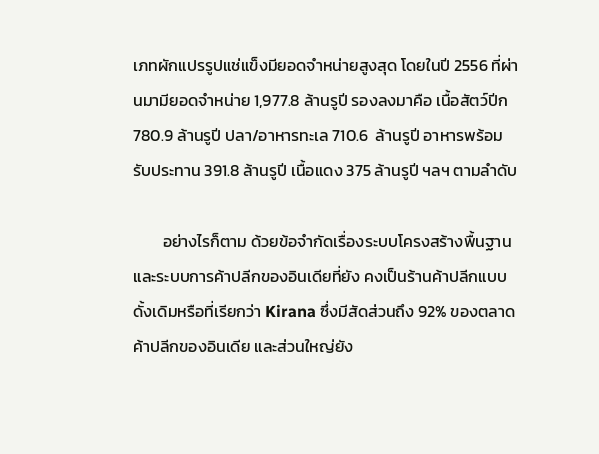เภทผักแปรรูปแช่แข็งมียอดจำหน่ายสูงสุด โดยในปี 2556 ที่ผ่านมามียอดจำหน่าย 1,977.8 ล้านรูปี รองลงมาคือ เนื้อสัตว์ปีก  780.9 ล้านรูปี ปลา/อาหารทะเล 710.6  ล้านรูปี อาหารพร้อมรับประทาน 391.8 ล้านรูปี เนื้อแดง 375 ล้านรูปี ฯลฯ ตามลำดับ

        อย่างไรก็ตาม ด้วยข้อจำกัดเรื่องระบบโครงสร้างพื้นฐานและระบบการค้าปลีกของอินเดียที่ยัง คงเป็นร้านค้าปลีกแบบดั้งเดิมหรือที่เรียกว่า Kirana ซึ่งมีสัดส่วนถึง 92% ของตลาดค้าปลีกของอินเดีย และส่วนใหญ่ยัง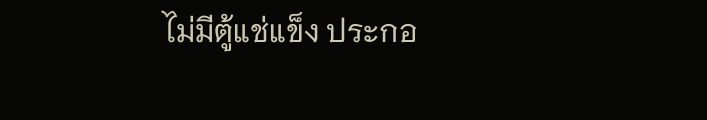ไม่มีตู้แช่แข็ง ประกอ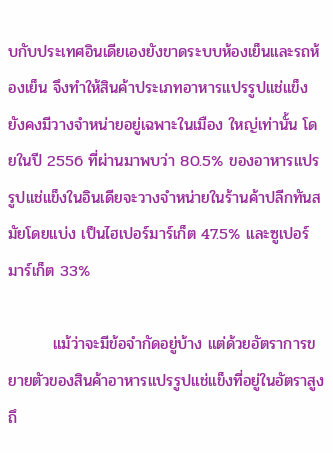บกับประเทศอินเดียเองยังขาดระบบห้องเย็นและรถห้องเย็น จึงทำให้สินค้าประเภทอาหารแปรรูปแช่แข็งยังคงมีวางจำหน่ายอยู่เฉพาะในเมือง ใหญ่เท่านั้น โดยในปี 2556 ที่ผ่านมาพบว่า 80.5% ของอาหารแปรรูปแช่แข็งในอินเดียจะวางจำหน่ายในร้านค้าปลีกทันสมัยโดยแบ่ง เป็นไฮเปอร์มาร์เก็ต 47.5% และซูเปอร์มาร์เก็ต 33%

        แม้ว่าจะมีข้อจำกัดอยู่บ้าง แต่ด้วยอัตราการขยายตัวของสินค้าอาหารแปรรูปแช่แข็งที่อยู่ในอัตราสูงถึ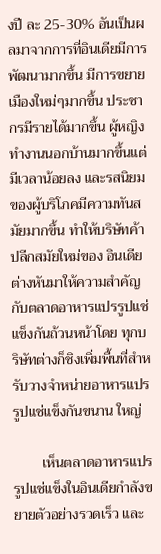งปี ละ 25-30% อันเป็นผลมาจากการที่อินเดียมีการพัฒนามากขึ้น มีการขยายเมืองใหม่ๆมากขึ้น ประชากรมีรายได้มากขึ้น ผู้หญิงทำงานนอกบ้านมากขึ้นแต่มีเวลาน้อยลง และรสนิยมของผู้บริโภคมีความทันสมัยมากขึ้น ทำให้บริษัทค้าปลีกสมัยใหม่ของ อินเดียต่างหันมาให้ความสำคัญกับตลาดอาหารแปรรูปแช่แข็งกันถ้วนหน้าโดย ทุกบริษัทต่างก็ชิงเพิ่มพื้นที่สำหรับวางจำหน่ายอาหารแปรรูปแช่แข็งกันขนาน ใหญ่

        เห็นตลาดอาหารแปรรูปแช่แข็งในอินเดียกำลังขยายตัวอย่างรวดเร็ว และ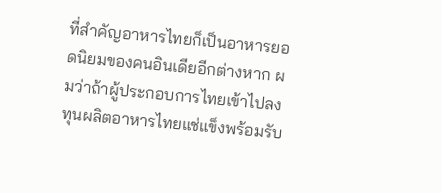ที่สำคัญอาหารไทยก็เป็นอาหารยอดนิยมของคนอินเดียอีกต่างหาก ผมว่าถ้าผู้ประกอบการไทยเข้าไปลงทุนผลิตอาหารไทยแช่แข็งพร้อมรับ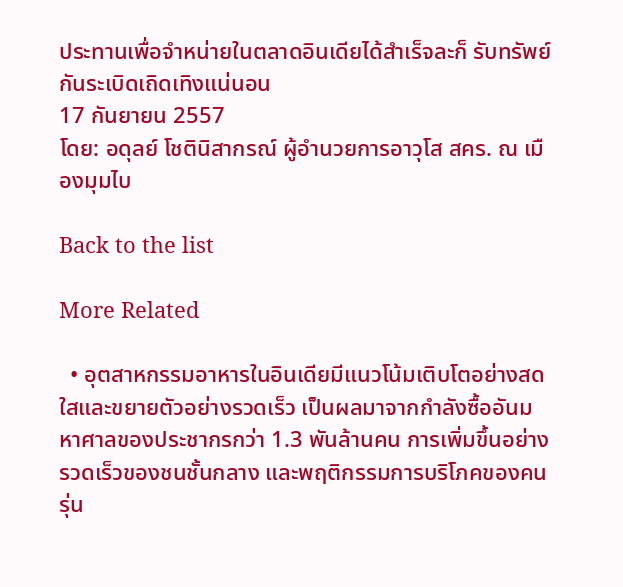ประทานเพื่อจำหน่ายในตลาดอินเดียได้สำเร็จละก็ รับทรัพย์กันระเบิดเถิดเทิงแน่นอน
17 กันยายน 2557
โดย: อดุลย์ โชตินิสากรณ์ ผู้อำนวยการอาวุโส สคร. ณ เมืองมุมไบ

Back to the list

More Related

  • อุตสาหกรรมอาหารในอินเดียมีแนวโน้มเติบโตอย่างสดใสและขยายตัวอย่างรวดเร็ว เป็นผลมาจากกำลังซื้ออันมหาศาลของประชากรกว่า 1.3 พันล้านคน การเพิ่มขึ้นอย่างรวดเร็วของชนชั้นกลาง และพฤติกรรมการบริโภคของคนรุ่น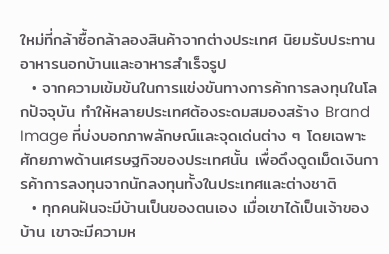ใหม่ที่กล้าซื้อกล้าลองสินค้าจากต่างประเทศ นิยมรับประทานอาหารนอกบ้านและอาหารสำเร็จรูป
  • จากความเข้มข้นในการแข่งขันทางการค้าการลงทุนในโลกปัจจุบัน ทำให้หลายประเทศต้องระดมสมองสร้าง Brand Image ที่บ่งบอกภาพลักษณ์และจุดเด่นต่าง ๆ โดยเฉพาะศักยภาพด้านเศรษฐกิจของประเทศนั้น เพื่อดึงดูดเม็ดเงินการค้าการลงทุนจากนักลงทุนทั้งในประเทศและต่างชาติ
  • ทุกคนฝันจะมีบ้านเป็นของตนเอง เมื่อเขาได้เป็นเจ้าของบ้าน เขาจะมีความห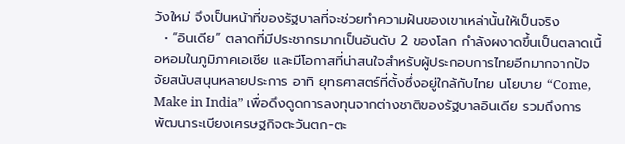วังใหม่ จึงเป็นหน้าที่ของรัฐบาลที่จะช่วยทำความฝันของเขาเหล่านั้นให้เป็นจริง
  • “อินเดีย” ตลาดที่มีประชากรมากเป็นอันดับ 2 ของโลก กำลังผงาดขึ้นเป็นตลาดเนื้อหอมในภูมิภาคเอเชีย และมีโอกาสที่น่าสนใจสำหรับผู้ประกอบการไทยอีกมากจากปัจจัยสนับสนุนหลายประการ อาทิ ยุทธศาสตร์ที่ตั้งซึ่งอยู่ใกล้กับไทย นโยบาย “Come, Make in India” เพื่อดึงดูดการลงทุนจากต่างชาติของรัฐบาลอินเดีย รวมถึงการพัฒนาระเบียงเศรษฐกิจตะวันตก-ตะ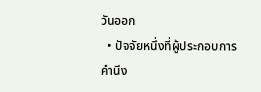วันออก
  • ปัจจัยหนึ่งที่ผู้ประกอบการคำนึง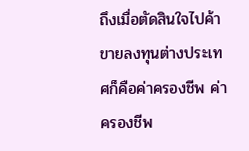ถึงเมื่อตัดสินใจไปค้าขายลงทุนต่างประเทศก็คือค่าครองชีพ ค่าครองชีพ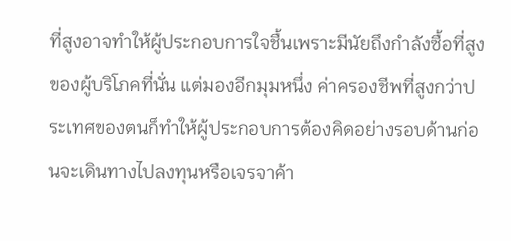ที่สูงอาจทำให้ผู้ประกอบการใจชื้นเพราะมีนัยถึงกำลังซื้อที่สูงของผู้บริโภคที่นั่น แต่มองอีกมุมหนึ่ง ค่าครองชีพที่สูงกว่าประเทศของตนก็ทำให้ผู้ประกอบการต้องคิดอย่างรอบด้านก่อนจะเดินทางไปลงทุนหรือเจรจาค้า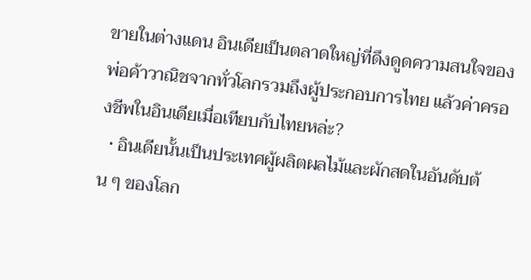ขายในต่างแดน อินเดียเป็นตลาดใหญ่ที่ดึงดูดความสนใจของพ่อค้าวาณิชจากทั่วโลกรวมถึงผู้ประกอบการไทย แล้วค่าครองชีพในอินเดียเมื่อเทียบกับไทยหล่ะ?
  • อินเดียนั้นเป็นประเทศผู้ผลิตผลไม้และผักสดในอันดับต้น ๆ ของโลก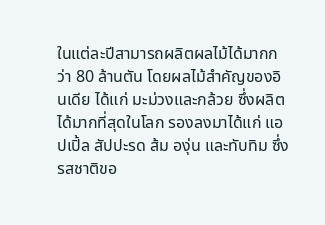ในแต่ละปีสามารถผลิตผลไม้ได้มากกว่า 80 ล้านตัน โดยผลไม้สำคัญของอินเดีย ได้แก่ มะม่วงและกล้วย ซึ่งผลิตได้มากที่สุดในโลก รองลงมาได้แก่ แอปเปิ้ล สัปปะรด ส้ม องุ่น และทับทิม ซึ่งรสชาติขอ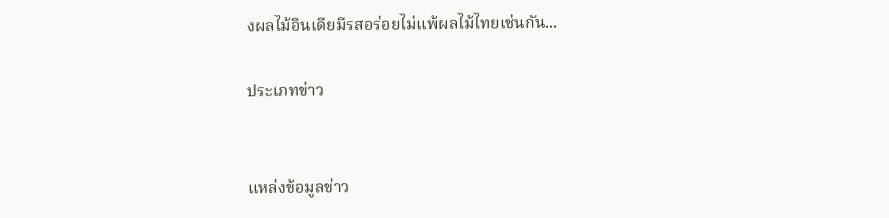งผลไม้อินเดียมีรสอร่อยไม่แพ้ผลไม้ไทยเช่นกัน...

ประเภทข่าว


แหล่งข้อมูลข่าว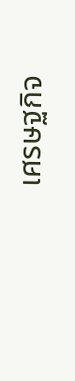เศรษฐกิจ